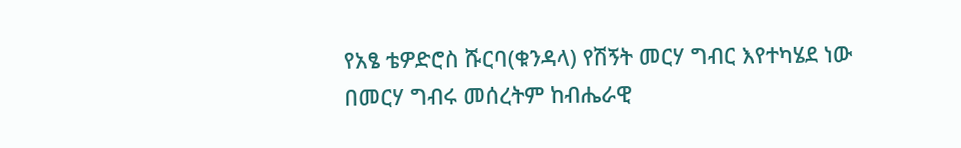የአፄ ቴዎድሮስ ሹርባ(ቁንዳላ) የሽኝት መርሃ ግብር እየተካሄደ ነው
በመርሃ ግብሩ መሰረትም ከብሔራዊ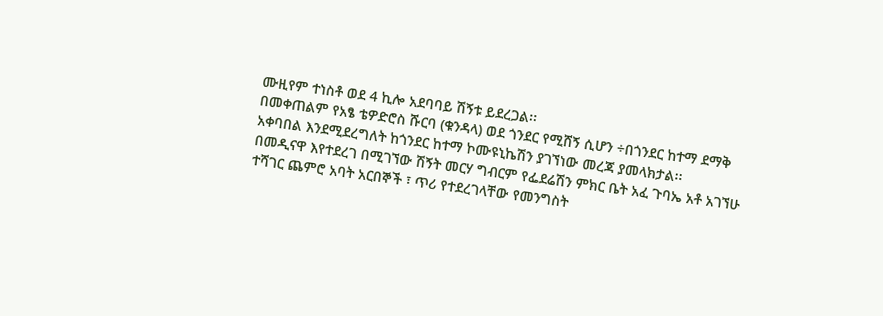ሙዚየም ተነስቶ ወደ 4 ኪሎ አደባባይ ሽኝቱ ይደረጋል፡፡
በመቀጠልም የአፄ ቴዎድሮስ ሹርባ (ቁንዳላ) ወደ ጎንደር የሚሸኝ ሲሆን ÷በጎንደር ከተማ ደማቅ አቀባበል እንደሚደረግለት ከጎንደር ከተማ ኮሙዩኒኬሽን ያገኘነው መረጃ ያመላክታል፡፡
በመዲናዋ እየተደረገ በሚገኘው ሽኝት መርሃ ግብርም የፌደሬሽን ምክር ቤት አፈ ጉባኤ አቶ አገኘሁ ተሻገር ጨምሮ አባት አርበኞች ፣ ጥሪ የተደረገላቸው የመንግስት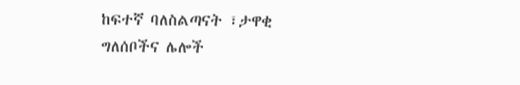ከፍተኛ ባለስልጣናት ፣ታዋቂ ግለሰቦችና ሌሎች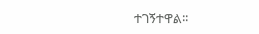ተገኝተዋል፡፡